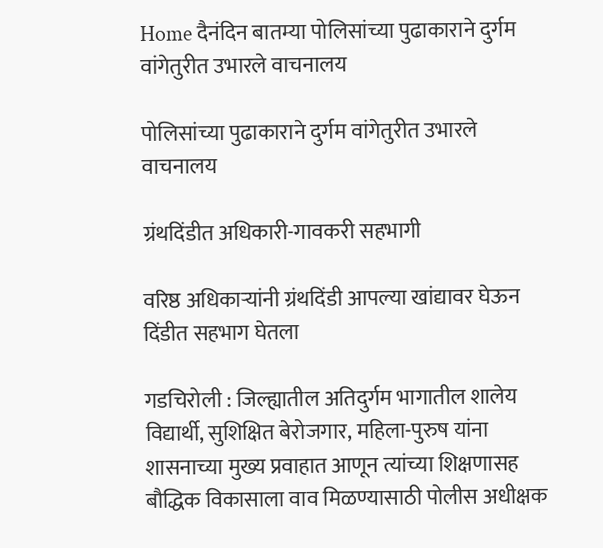Home दैनंदिन बातम्या पोलिसांच्या पुढाकाराने दुर्गम वांगेतुरीत उभारले वाचनालय

पोलिसांच्या पुढाकाराने दुर्गम वांगेतुरीत उभारले वाचनालय

ग्रंथदिंडीत अधिकारी-गावकरी सहभागी

वरिष्ठ अधिकाऱ्यांनी ग्रंथदिंडी आपल्या खांद्यावर घेऊन दिंडीत सहभाग घेतला

गडचिरोली : जिल्ह्यातील अतिदुर्गम भागातील शालेय विद्यार्थी, सुशिक्षित बेरोजगार, महिला-पुरुष यांना शासनाच्या मुख्य प्रवाहात आणून त्यांच्या शिक्षणासह बौद्धिक विकासाला वाव मिळण्यासाठी पोलीस अधीक्षक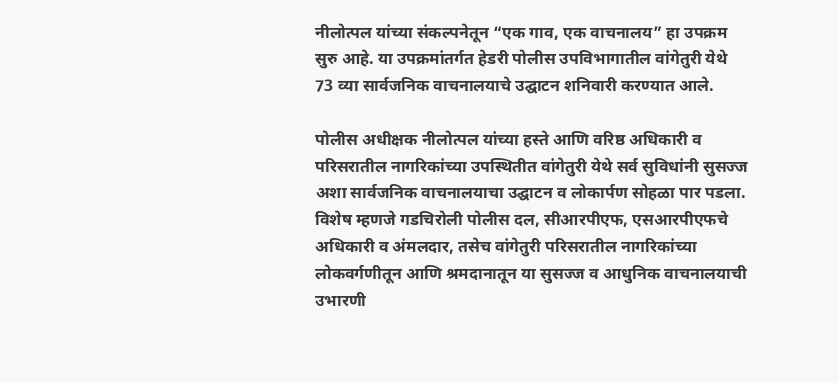नीलोत्पल यांच्या संकल्पनेतून “एक गाव, एक वाचनालय” हा उपक्रम सुरु आहे. या उपक्रमांतर्गत हेडरी पोलीस उपविभागातील वांगेतुरी येथे 73 व्या सार्वजनिक वाचनालयाचे उद्घाटन शनिवारी करण्यात आले.

पोलीस अधीक्षक नीलोत्पल यांच्या हस्ते आणि वरिष्ठ अधिकारी व परिसरातील नागरिकांच्या उपस्थितीत वांगेतुरी येथे सर्व सुविधांनी सुसज्ज अशा सार्वजनिक वाचनालयाचा उद्घाटन व लोकार्पण सोहळा पार पडला. विशेष म्हणजे गडचिरोली पोलीस दल, सीआरपीएफ, एसआरपीएफचे अधिकारी व अंमलदार, तसेच वांगेतुरी परिसरातील नागरिकांच्या लोकवर्गणीतून आणि श्रमदानातून या सुसज्ज व आधुनिक वाचनालयाची उभारणी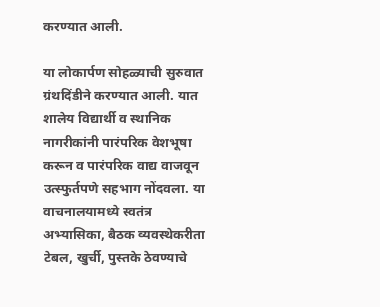करण्यात आली.

या लोकार्पण सोहळ्याची सुरुवात ग्रंथदिंडीने करण्यात आली. यात शालेय विद्यार्थी व स्थानिक नागरीकांनी पारंपरिक वेशभूषा करून व पारंपरिक वाद्य वाजवून उत्स्फुर्तपणे सहभाग नोंदवला. या वाचनालयामध्ये स्वतंत्र अभ्यासिका, बैठक व्यवस्थेकरीता टेबल, खुर्ची, पुस्तके ठेवण्याचे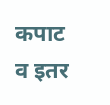कपाट व इतर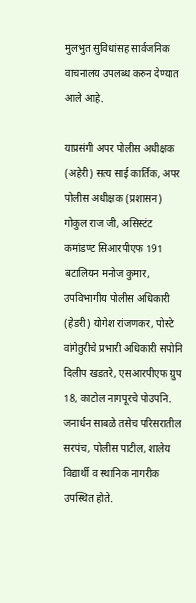मुलभुत सुविधांसह सार्वजनिक वाचनालय उपलब्ध करुन देण्यात आले आहे.

याप्रसंगी अपर पोलीस अधीक्षक (अहेरी) सत्य साई कार्तिक, अपर पोलीस अधीक्षक (प्रशासन) गोकुल राज जी, असिस्टंट कमांडण्ट सिआरपीएफ 191 बटालियन मनोज कुमार, उपविभागीय पोलीस अधिकारी (हेडरी) योगेश रांजणकर, पोस्टे वांगेतुरीचे प्रभारी अधिकारी सपोनि दिलीप खडतरे, एसआरपीएफ ग्रुप 18, काटोल नागपूरचे पोउपनि. जनार्धन साबळे तसेच परिसरातील सरपंच, पोलीस पाटील, शालेय विद्यार्थी व स्थानिक नागरीक उपस्थित होते.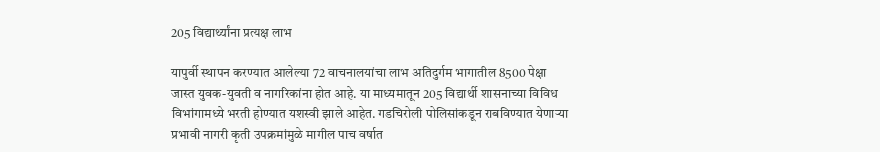205 विद्यार्थ्यांना प्रत्यक्ष लाभ

यापुर्वी स्थापन करण्यात आलेल्या 72 वाचनालयांचा लाभ अतिदुर्गम भागातील 8500 पेक्षा जास्त युवक-युवती व नागरिकांना होत आहे. या माध्यमातून 205 विद्यार्थी शासनाच्या विविध विभांगामध्ये भरती होण्यात यशस्वी झाले आहेत. गडचिरोली पोलिसांकडून राबविण्यात येणाऱ्या प्रभावी नागरी कृती उपक्रमांमुळे मागील पाच वर्षात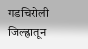गडचिरोली जिल्ह्रातून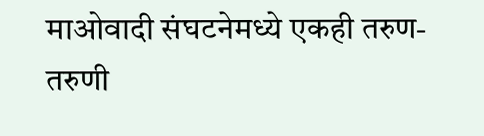माओवादी संघटनेमध्ये एकही तरुण-तरुणी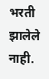भरती झालेले नाही.